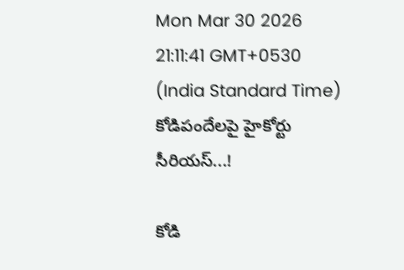Mon Mar 30 2026 21:11:41 GMT+0530 (India Standard Time)
కోడిపందేలపై హైకోర్టు సీరియస్...!

కోడి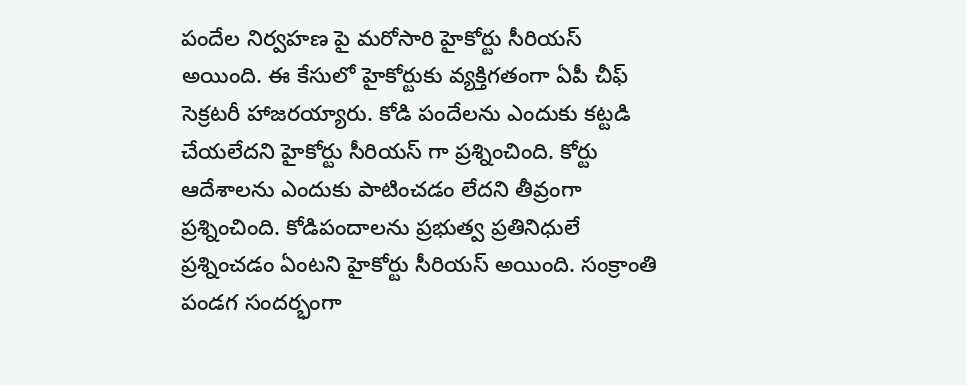పందేల నిర్వహణ పై మరోసారి హైకోర్టు సీరియస్ అయింది. ఈ కేసులో హైకోర్టుకు వ్యక్తిగతంగా ఏపీ చీఫ్ సెక్రటరీ హాజరయ్యారు. కోడి పందేలను ఎందుకు కట్టడి చేయలేదని హైకోర్టు సీరియస్ గా ప్రశ్నించింది. కోర్టు ఆదేశాలను ఎందుకు పాటించడం లేదని తీవ్రంగా ప్రశ్నించింది. కోడిపందాలను ప్రభుత్వ ప్రతినిధులే ప్రశ్నించడం ఏంటని హైకోర్టు సీరియస్ అయింది. సంక్రాంతి పండగ సందర్భంగా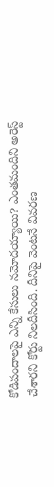కోడిపందాలపై ఎన్ని కేసులు నమోదయ్యాయి? ఎంతమందిని అరెస్ట్ చేశారని కోర్టు నిలదీసింది. దీనిపై వెంటనే వివరణ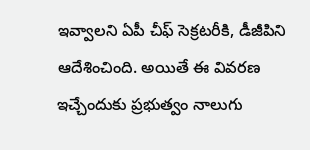ఇవ్వాలని ఏపీ చీఫ్ సెక్రటరీకి, డీజీపిని ఆదేశించింది. అయితే ఈ వివరణ ఇచ్చేందుకు ప్రభుత్వం నాలుగు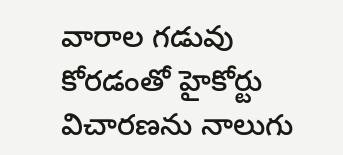వారాల గడువు కోరడంతో హైకోర్టు విచారణను నాలుగు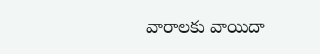వారాలకు వాయిదా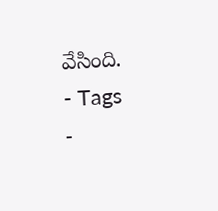వేసింది.
- Tags
-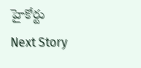హైకోర్టు
Next Story